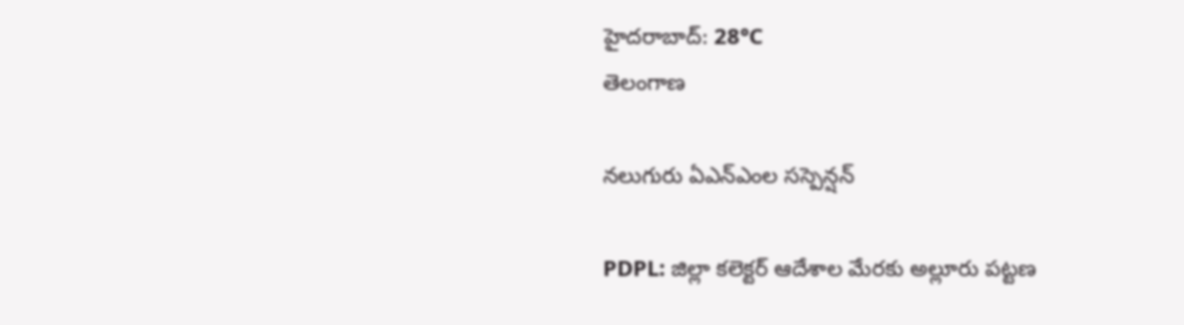హైదరాబాద్: 28°C
తెలంగాణ

నలుగురు ఏఎన్‌ఎంల సస్పెన్షన్

PDPL: జిల్లా కలెక్టర్ ఆదేశాల మేరకు అల్లూరు పట్టణ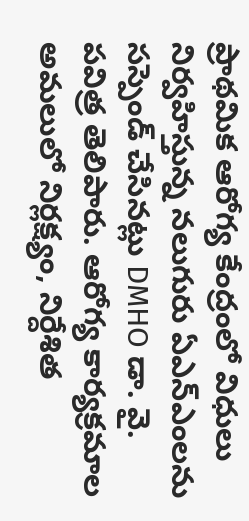ప్రాథమిక ఆరోగ్య కేంద్రంలో విధులు నిర్వహిస్తున్న నలుగురు ఏఎన్‌ఎంలను సస్పెండ్ చేసినట్లు DMHO డా. వై. పవిత్ర తెలిపారు. ఆరోగ్య కార్యక్రమాల అమలులో నిర్లక్ష్యం, నిర్దేశిత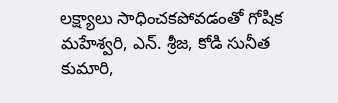లక్ష్యాలు సాధించకపోవడంతో గోషిక మహేశ్వరి, ఎన్. శ్రీజ, కోడి సునీత కుమారి,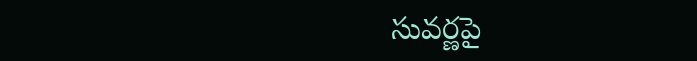సువర్ణపై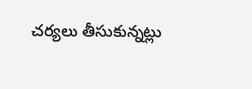చర్యలు తీసుకున్నట్లు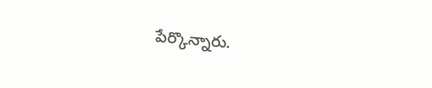పేర్కొన్నారు.